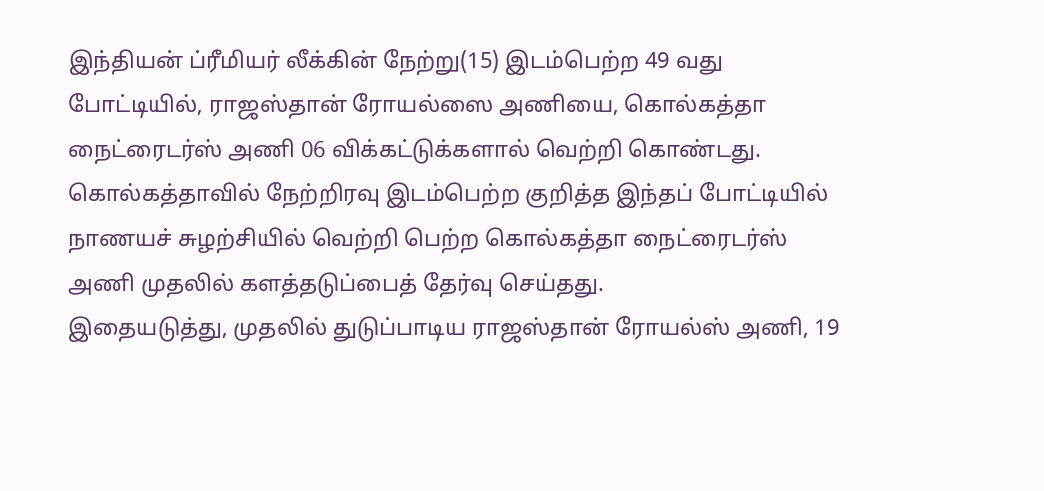இந்தியன் ப்ரீமியர் லீக்கின் நேற்று(15) இடம்பெற்ற 49 வது போட்டியில், ராஜஸ்தான் ரோயல்ஸை அணியை, கொல்கத்தா நைட்ரைடர்ஸ் அணி 06 விக்கட்டுக்களால் வெற்றி கொண்டது.
கொல்கத்தாவில் நேற்றிரவு இடம்பெற்ற குறித்த இந்தப் போட்டியில் நாணயச் சுழற்சியில் வெற்றி பெற்ற கொல்கத்தா நைட்ரைடர்ஸ் அணி முதலில் களத்தடுப்பைத் தேர்வு செய்தது.
இதையடுத்து, முதலில் துடுப்பாடிய ராஜஸ்தான் ரோயல்ஸ் அணி, 19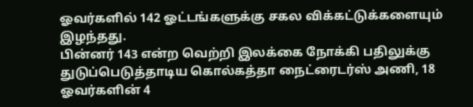ஓவர்களில் 142 ஓட்டங்களுக்கு சகல விக்கட்டுக்களையும் இழந்தது.
பின்னர் 143 என்ற வெற்றி இலக்கை நோக்கி பதிலுக்கு துடுப்பெடுத்தாடிய கொல்கத்தா நைட்ரைடர்ஸ் அணி, 18 ஓவர்களின் 4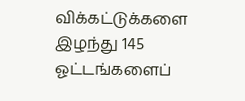விக்கட்டுக்களை இழந்து 145 ஓட்டங்களைப்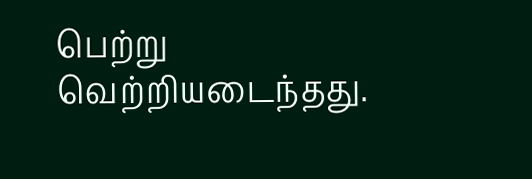பெற்று வெற்றியடைந்தது.